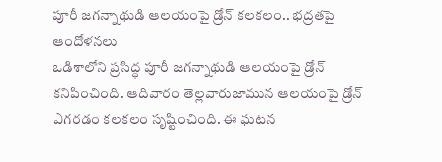పూరీ జగన్నాథుడి ఆలయంపై డ్రోన్ కలకలం.. భద్రతపై ఆందోళనలు
ఒడిశాలోని ప్రసిద్ధ పూరీ జగన్నాథుడి ఆలయంపై డ్రోన్ కనిపించింది. ఆదివారం తెల్లవారుజామున ఆలయంపై డ్రోన్ ఎగరడం కలకలం సృష్టించింది. ఈ ఘటన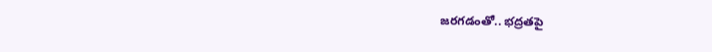జరగడంతో.. భద్రతపై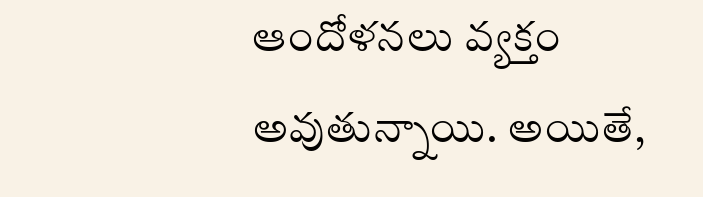ఆందోళనలు వ్యక్తం అవుతున్నాయి. అయితే,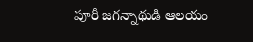పూరీ జగన్నాథుడి ఆలయం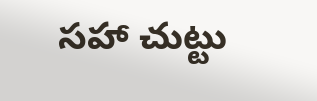సహా చుట్టు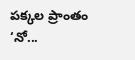పక్కల ప్రాంతం ‘నో...